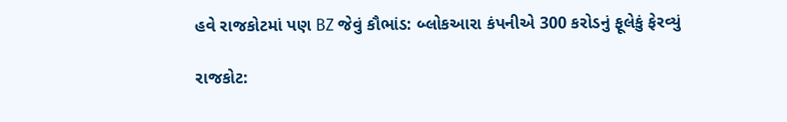હવે રાજકોટમાં પણ BZ જેવું કૌભાંડ: બ્લોકઆરા કંપનીએ 300 કરોડનું ફૂલેકું ફેરવ્યું

રાજકોટ: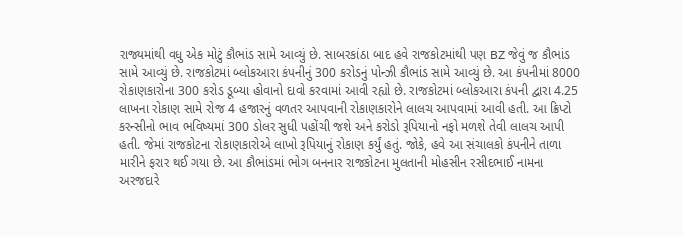રાજ્યમાંથી વધુ એક મોટું કૌભાંડ સામે આવ્યું છે. સાબરકાંઠા બાદ હવે રાજકોટમાંથી પણ BZ જેવું જ કૌભાંડ સામે આવ્યું છે. રાજકોટમાં બ્લોકઆરા કંપનીનું 300 કરોડનું પોન્ઝી કૌભાંડ સામે આવ્યું છે. આ કંપનીમાં 8000 રોકાણકારોના 300 કરોડ ડૂબ્યા હોવાનો દાવો કરવામાં આવી રહ્યો છે. રાજકોટમાં બ્લોકઆરા કંપની દ્વારા 4.25 લાખના રોકાણ સામે રોજ 4 હજારનું વળતર આપવાની રોકાણકારોને લાલચ આપવામાં આવી હતી. આ ક્રિપ્ટો કરન્સીનો ભાવ ભવિષ્યમાં 300 ડોલર સુધી પહોંચી જશે અને કરોડો રૂપિયાનો નફો મળશે તેવી લાલચ આપી હતી. જેમાં રાજકોટના રોકાણકારોએ લાખો રૂપિયાનું રોકાણ કર્યું હતું. જોકે, હવે આ સંચાલકો કંપનીને તાળા મારીને ફરાર થઈ ગયા છે. આ કૌભાંડમાં ભોગ બનનાર રાજકોટના મુલતાની મોહસીન રસીદભાઈ નામના અરજદારે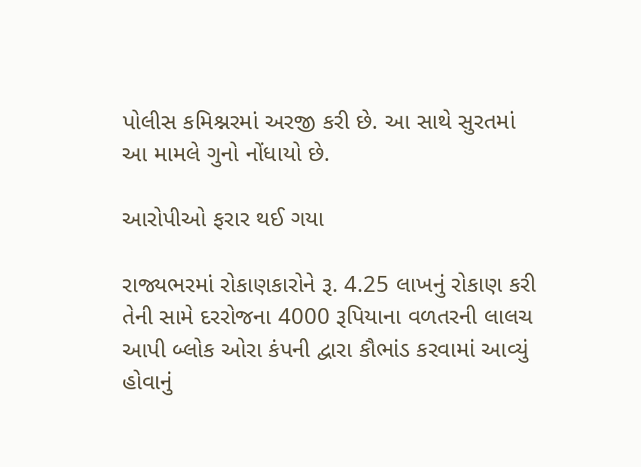પોલીસ કમિશ્નરમાં અરજી કરી છે. આ સાથે સુરતમાં આ મામલે ગુનો નોંધાયો છે.

આરોપીઓ ફરાર થઈ ગયા

રાજ્યભરમાં રોકાણકારોને રૂ. 4.25 લાખનું રોકાણ કરી તેની સામે દરરોજના 4000 રૂપિયાના વળતરની લાલચ આપી બ્લોક ઓરા કંપની દ્વારા કૌભાંડ કરવામાં આવ્યું હોવાનું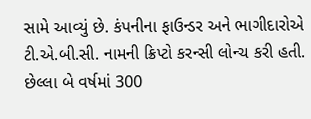સામે આવ્યું છે. કંપનીના ફાઉન્ડર અને ભાગીદારોએ ટી.એ.બી.સી. નામની ક્રિપ્ટો કરન્સી લોન્ચ કરી હતી. છેલ્લા બે વર્ષમાં 300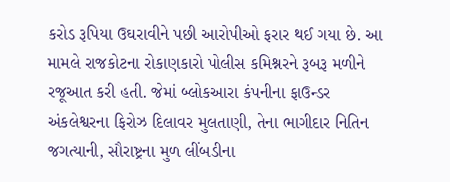કરોડ રૂપિયા ઉઘરાવીને પછી આરોપીઓ ફરાર થઈ ગયા છે. આ મામલે રાજકોટના રોકાણકારો પોલીસ કમિશ્નરને રૂબરૂ મળીને રજૂઆત કરી હતી. જેમાં બ્લોકઆરા કંપનીના ફાઉન્ડર અંકલેશ્વરના ફિરોઝ દિલાવર મુલતાણી, તેના ભાગીદાર નિતિન જગત્યાની, સૌરાષ્ટ્રના મુળ લીંબડીના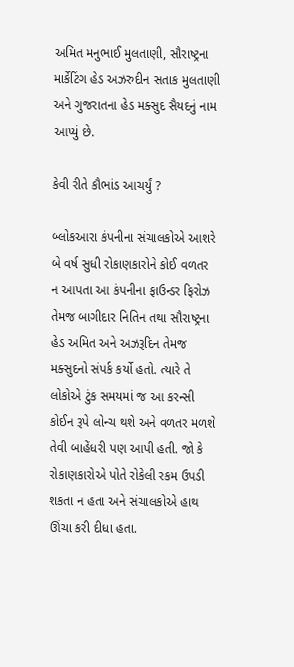અમિત મનુભાઈ મુલતાણી, સૌરાષ્ટ્રના માર્કેટિંગ હેડ અઝરુદીન સતાક મુલતાણી અને ગુજરાતના હેડ મક્સુદ સૈયદનું નામ આપ્યું છે.

કેવી રીતે કૌભાંડ આચર્યું ?

બ્લોકઆરા કંપનીના સંચાલકોએ આશરે બે વર્ષ સુધી રોકાણકારોને કોઈ વળતર ન આપતા આ કંપનીના ફાઉન્ડર ફિરોઝ તેમજ બાગીદાર નિતિન તથા સૌરાષ્ટ્રના હેડ અમિત અને અઝરૂદિન તેમજ મક્સુદનો સંપર્ક કર્યો હતો. ત્યારે તે લોકોએ ટુંક સમયમાં જ આ કરન્સી કોઈન રૂપે લોન્ચ થશે અને વળતર મળશે તેવી બાહેંધરી પણ આપી હતી. જો કે રોકાણકારોએ પોતે રોકેલી રકમ ઉપડી શકતા ન હતા અને સંચાલકોએ હાથ ઊંચા કરી દીધા હતા.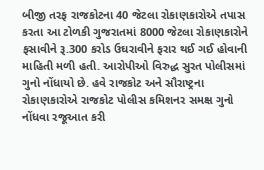બીજી તરફ રાજકોટના 40 જેટલા રોકાણકારોએ તપાસ કરતા આ ટોળકી ગુજરાતમાં 8000 જેટલા રોકાણકારોને ફસાવીને રૂ.300 કરોડ ઉઘરાવીને ફરાર થઈ ગઈ હોવાની માહિતી મળી હતી. આરોપીઓ વિરુદ્ધ સુરત પોલીસમાં ગુનો નોંધાયો છે. હવે રાજકોટ અને સૌરાષ્ટ્રના રોકાણકારોએ રાજકોટ પોલીસ કમિશનર સમક્ષ ગુનો નોંધવા રજૂઆત કરી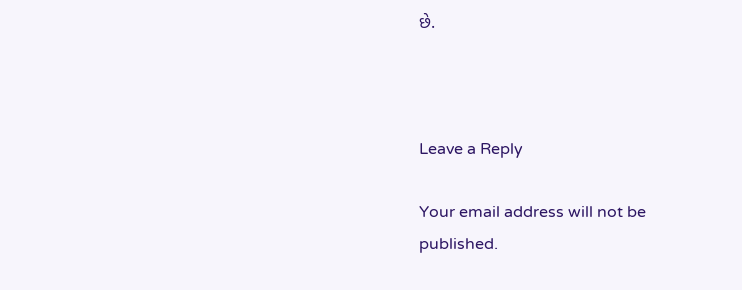છે.



Leave a Reply

Your email address will not be published.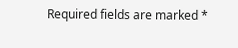Required fields are marked *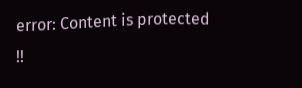error: Content is protected !!